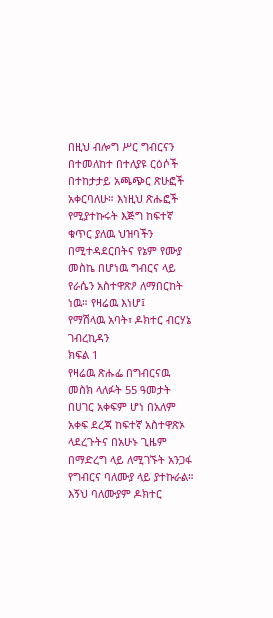በዚህ ብሎግ ሥር ግብርናን በተመለከተ በተለያዩ ርዕሶች በተከታታይ አጫጭር ጽሁፎች አቀርባለሁ። እነዚህ ጽሑፎች የሚያተኩሩት እጅግ ከፍተኛ ቁጥር ያለዉ ህዝባችን በሚተዳደርበትና የኔም የሙያ መስኬ በሆነዉ ግብርና ላይ የራሴን አስተዋጽዖ ለማበርከት ነዉ። የዛሬዉ እነሆ፤
የማሽላዉ አባት፣ ዶክተር ብርሃኔ ገብረኪዳን
ክፍል 1
የዛሬዉ ጽሑፌ በግብርናዉ መስክ ላለፉት 55 ዓመታት በሀገር አቀፍም ሆነ በአለም አቀፍ ደረጃ ከፍተኛ አስተዋጽኦ ላደረጉትና በአሁኑ ጊዜም በማድረግ ላይ ለሚገኙት አንጋፋ የግብርና ባለሙያ ላይ ያተኩራል። እኝህ ባለሙያም ዶክተር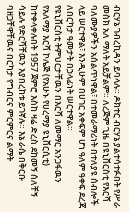ብርሃኔ ገብረኪዳን ይባላሉ። ዶክተር ብርሃኔ ያልተሳተፉበት የሥራ መስክ አለ ማለት አይቻልም። ለረጅም ጊዜ በዩኒቨርስቲ የእርሻ ባለሙያዎችን አሰልጥነዋል፣ በተመራማሪነት በተለያዩ ሰብሎች ላይ ሠርተዋል፣ እንዲሁም በሀገር አቀፍም ሆነ ዓለም ዓቀፍ ደረጃ ለበርካታ ዓመታት በኃላፊነት ሠርተዋል።
የዩኒቨርስቲ ትምህርታቸዉን በእርሻ ለመማር አንጋፋዉን የአለማያ እርሻ ኮሌጅ (የአሁኑ የሀረማያ ዩኒቨርሲቲ) ከተቀላቀሉበት 1957 ጀምሮ እስከ ዛሬ ድረስ ደከመኝ ሰለቸኝ ሳይሉ የድርሻቸዉን እያበረከቱ ይገኛሉ። እኔ ራሴ በቅርቡ ባዘጋቸዋቸዉና በርካታ የግብርና ምርምርና ልማት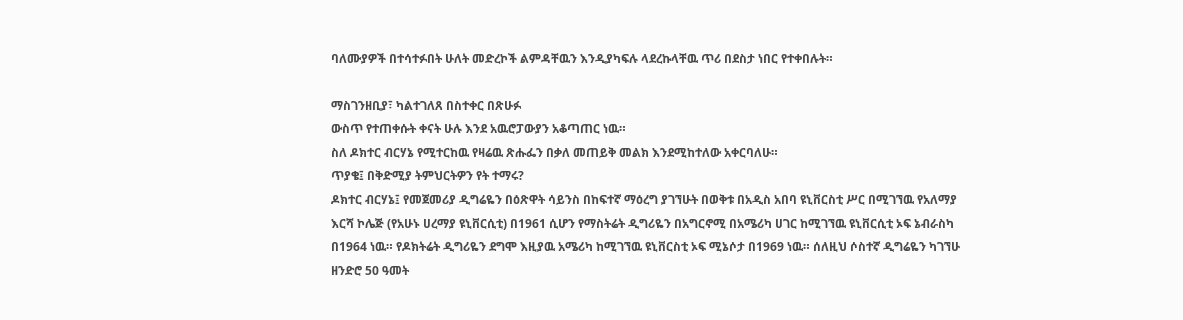ባለሙያዎች በተሳተፉበት ሁለት መድረኮች ልምዳቸዉን እንዲያካፍሉ ላደረኩላቸዉ ጥሪ በደስታ ነበር የተቀበሉት።

ማስገንዘቢያ፣ ካልተገለጸ በስተቀር በጽሁፉ
ውስጥ የተጠቀሱት ቀናት ሁሉ እንደ አዉሮፓውያን አቆጣጠር ነዉ።
ስለ ዶክተር ብርሃኔ የሚተርከዉ የዛሬዉ ጽሑፌን በቃለ መጠይቅ መልክ እንደሚከተለው አቀርባለሁ።
ጥያቄ፤ በቅድሚያ ትምህርትዎን የት ተማሩ?
ዶክተር ብርሃኔ፤ የመጀመሪያ ዲግሬዬን በዕጽዋት ሳይንስ በከፍተኛ ማዕረግ ያገኘሁት በወቅቱ በአዲስ አበባ ዩኒቨርስቲ ሥር በሚገኘዉ የአለማያ እርሻ ኮሌጅ (የአሁኑ ሀረማያ ዩኒቨርሲቲ) በ1961 ሲሆን የማስትሬት ዲግሪዬን በአግርኖሚ በአሜሪካ ሀገር ከሚገኘዉ ዩኒቨርሲቲ ኦፍ ኔብራስካ በ1964 ነዉ። የዶክትሬት ዲግሪዬን ደግሞ እዚያዉ አሜሪካ ከሚገኘዉ ዩኒቨርስቲ ኦፍ ሚኔሶታ በ1969 ነዉ። ሰለዚህ ሶስተኛ ዲግሬዬን ካገኘሁ ዘንድሮ 50 ዓመት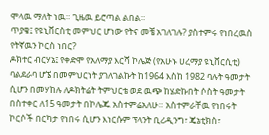ሞላዉ ማለት ነዉ። ጊዜዉ ይሮጣል ልበል።
ጥያቄ፤ የዩኒቨርስቲ መምህር ሆነው የትና መቼ አገለገሉ? ያስተምሩ የነበረዉስ የትኛዉን ኮርስ ነበር?
ዶክተር ብርሃኔ፤ የቀድሞ የአለማያ እርሻ ኮሌጅ (የአሁኑ ሀረማያ ዩኒቨርሲቲ) ባልደራባ ሆኜ በመምህርነት ያገለገልኩት ከ1964 እስከ 1982 ባሉት ዓመታት ሲሆን በመሃከሉ ለዶክትሬት ትምህርቴ ወደ ዉጭ ከሄድኩበት ሶስት ዓመታት በስተቀር ለ15 ዓመታት በኮሌጁ አስተምሬአለሁ። አስተምራቸዉ የነበሩት ኮርሶች በርካታ የነበሩ ሲሆን እነርሱም ፕላንት ቢሪዲንግ፣ ጄኔቲክስ፣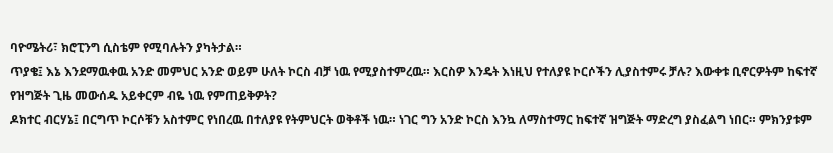ባዮሜትሪ፣ ክሮፒንግ ሲስቴም የሚባሉትን ያካትታል።
ጥያቄ፤ እኔ እንደማዉቀዉ አንድ መምህር አንድ ወይም ሁለት ኮርስ ብቻ ነዉ የሚያስተምረዉ። እርስዎ እንዴት እነዚህ የተለያዩ ኮርሶችን ሊያስተምሩ ቻሉ? እውቀቱ ቢኖርዎትም ከፍተኛ የዝግጅት ጊዜ መውሰዱ አይቀርም ብዬ ነዉ የምጠይቅዎት?
ዶክተር ብርሃኔ፤ በርግጥ ኮርሶቹን አስተምር የነበረዉ በተለያዩ የትምህርት ወቅቶች ነዉ። ነገር ግን አንድ ኮርስ እንኳ ለማስተማር ከፍተኛ ዝግጅት ማድረግ ያስፈልግ ነበር። ምክንያቱም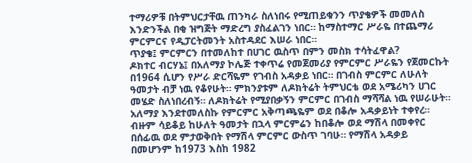ተማሪዎቹ በትምህርታቸዉ ጠንካራ ስለነበሩ የሚጠይቁንን ጥያቄዎች መመለስ እንድንችል በቂ ዝግጅት ማድረግ ያስፈልገን ነበር። ከማስተማር ሥራዬ በተጨማሪ ምርምርና የዲፓርትመንት አስተዳደር እሠራ ነበር።
ጥያቄ፤ ምርምርን በተመለከተ በሀገር ዉስጥ በምን መስክ ተሳትፈዋል?
ዶክተር ብርሃኔ፤ በአለማያ ኮሌጅ ተቀጥሬ የመጀመሪያ የምርምር ሥራዬን የጀመርኩት በ1964 ሲሆን የሥራ ድርሻዬም የገብስ አዳቃይ ነበር። በገብስ ምርምር ለሁለት ዓመታት ብቻ ነዉ የቆየሁት። ምክንያቱም ለዶክትሬት ትምህርቴ ወደ አሜሪካን ሀገር መሄድ ስለነበረብኝ። ለዶክትሬት የሚያበቃኝን ምርምር በገብስ ማሻሻል ነዉ የሠራሁት። አለማያ እንደተመለስኩ የምርምር አቅጣጫዬም ወደ በቆሎ አዳቃይነት ተቀየረ። ብዙም ሳይቆይ ከሁለት ዓመታት በኋላ ምርምሬን ከበቆሎ ወደ ማሽላ በመቀየር በሰፊዉ ወደ ምታወቅበት የማሽላ ምርምር ውስጥ ገባሁ። የማሽላ አዳቃይ በመሆንም ከ1973 እስከ 1982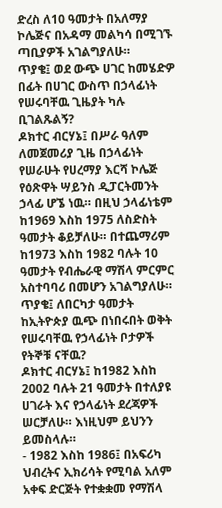ድረስ ለ10 ዓመታት በአለማያ ኮሌጅና በአዳማ መልካሳ በሚገኙ ጣቢያዎች አገልግያለሁ።
ጥያቄ፤ ወደ ውጭ ሀገር ከመሄድዎ በፊት በሀገር ውስጥ በኃላፊነት የሠሩባቸዉ ጊዜያት ካሉ ቢገልጹልኝ?
ዶክተር ብርሃኔ፤ በሥራ ዓለም ለመጀመሪያ ጊዜ በኃላፊነት የሠራሁት የሀረማያ እርሻ ኮሌጅ የዕጽዋት ሣይንስ ዲፓርትመንት ኃላፊ ሆኜ ነዉ። በዚህ ኃላፊነቴም ከ1969 እስከ 1975 ለስድስት ዓመታት ቆይቻለሁ። በተጨማሪም ከ1973 እስከ 1982 ባሉት 10 ዓመታት የብሔራዊ ማሽላ ምርምር አስተባባሪ በመሆን አገልግያለሁ።
ጥያቄ፤ ለበርካታ ዓመታት ከኢትዮጵያ ዉጭ በነበሩበት ወቅት የሠሩባቸዉ የኃላፊነት ቦታዎች የትኞቹ ናቸዉ?
ዶክተር ብርሃኔ፤ ከ1982 እስከ 2002 ባሉት 21 ዓመታት በተለያዩ ሀገራት እና የኃላፊነት ደረጃዎች ሠርቻለሁ። እነዚህም ይህንን ይመስላሉ።
- 1982 እስከ 1986፤ በአፍሪካ ህብረትና ኢክሪሳት የሚባል አለም አቀፍ ድርጅት የተቋቋመ የማሽላ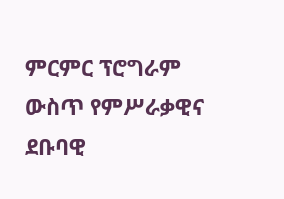ምርምር ፕሮግራም ውስጥ የምሥራቃዊና ደቡባዊ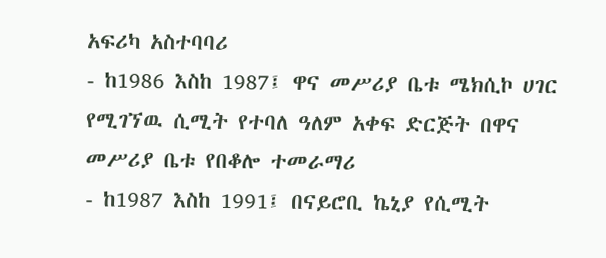አፍሪካ አስተባባሪ
- ከ1986 እስከ 1987፤ ዋና መሥሪያ ቤቱ ሜክሲኮ ሀገር የሚገኘዉ ሲሚት የተባለ ዓለም አቀፍ ድርጅት በዋና መሥሪያ ቤቱ የበቆሎ ተመራማሪ
- ከ1987 እስከ 1991፤ በናይሮቢ ኬኒያ የሲሚት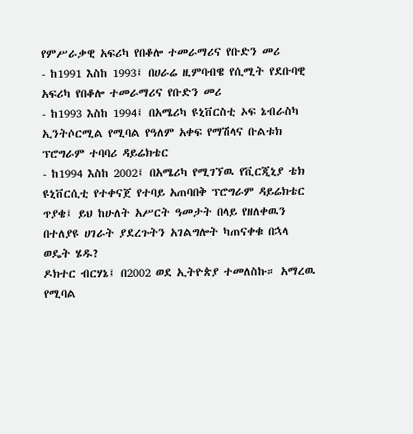የምሥራቃዊ አፍሪካ የበቆሎ ተመራማሪና የቡድን መሪ
- ከ1991 እስከ 1993፤ በሀራሬ ዚምባብዌ የሲሚት የደቡባዊ አፍሪካ የበቆሎ ተመራማሪና የቡድን መሪ
- ከ1993 እስከ 1994፤ በአሜሪካ ዩኒቨርስቲ ኦፍ ኔብራስካ ኢንትሶርሚል የሚባል የዓለም አቀፍ የማሽላና ቡልቱክ ፕሮግራም ተባባሪ ዳይሬክቴር
- ከ1994 እስከ 2002፤ በአሜሪካ የሚገኘዉ የቪርጂኒያ ቴክ ዩኒቨርሲቲ የተቀናጀ የተባይ አጠባበቅ ፕሮግራም ዳይሬክቴር
ጥያቄ፤ ይህ ከሁለት አሥርት ዓመታት በላይ የዘለቀዉን በተለያዩ ሀገራት ያደረጉትን አገልግሎት ካጠናቀቁ በኋላ ወዴት ሄዱ?
ዶክተር ብርሃኔ፤ በ2002 ወደ ኢትዮጵያ ተመለስኩ። አማረዉ የሚባል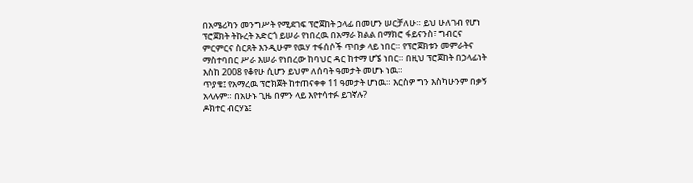በአሜሪካን መንግሥት የሚደገፍ ፕሮጀከት ኃላፊ በመሆን ሠርቻለሁ። ይህ ሁለገብ የሆነ ፕሮጀክት ትኩረት አድርጎ ይሠራ የነበረዉ በአማራ ክልል በማክሮ ፋይናንስ፣ ግብርና ምርምርና ስርጸት እንዲሁም የዉሃ ተፋሰሶች ጥበቃ ላይ ነበር። የፕሮጀክቱን መምራትና ማስተባበር ሥራ እሠራ የነበረው ከባህር ዳር ከተማ ሆኜ ነበር። በዚህ ፕሮጀከት በኃላፊነት እስከ 2008 የቆየሁ ሲሆን ይህም ለሰባት ዓመታት መሆኑ ነዉ።
ጥያቄ፤ የአማረዉ ፕሮክጀት ከተጠናቀቀ 11 ዓመታት ሆነዉ። እርስዎ ግን እስካሁንም በቃኝ አላሉም። በአሁኑ ጊዜ በምን ላይ እየተሳተፉ ይገኛሉ?
ዶክተር ብርሃኔ፤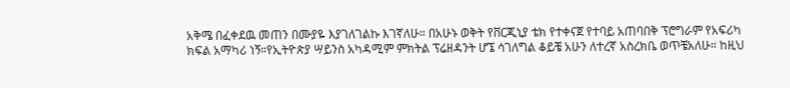አቅሜ በፈቀደዉ መጠን በሙያዬ እያገለገልኩ እገኛለሁ። በአሁኑ ወቅት የቨርጂኒያ ቴክ የተቀናጀ የተባይ አጠባበቅ ፕሮግራም የአፍሪካ ክፍል አማካሪ ነኝ።የኢትዮጵያ ሣይንስ አካዳሚም ምክትል ፕሬዘዳንት ሆኜ ሳገለግል ቆይቼ አሁን ለተረኛ አስረክቤ ወጥቼአለሁ። ከዚህ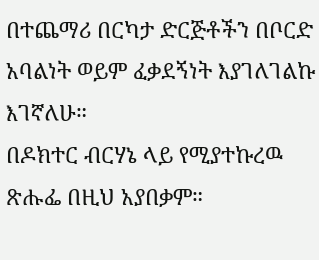በተጨማሪ በርካታ ድርጅቶችን በቦርድ አባልነት ወይም ፈቃደኝነት እያገለገልኩ እገኛለሁ።
በዶክተር ብርሃኔ ላይ የሚያተኩረዉ ጽሑፌ በዚህ አያበቃም።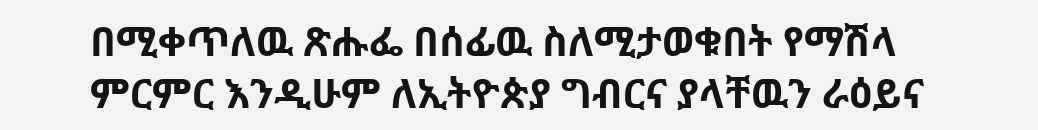በሚቀጥለዉ ጽሑፌ በሰፊዉ ስለሚታወቁበት የማሽላ ምርምር እንዲሁም ለኢትዮጵያ ግብርና ያላቸዉን ራዕይና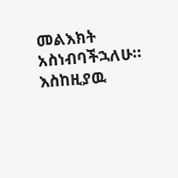መልእክት አስነብባችኋለሁ።
እስከዚያዉ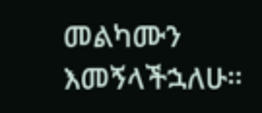መልካሙን እመኝላችኋለሁ።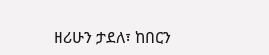ዘሪሁን ታደለ፣ ከበርን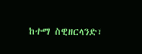ከተማ ስዊዘርላንድ፣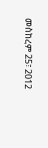መስከረም 25፣ 2012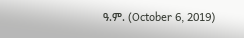ዓ.ም. (October 6, 2019)